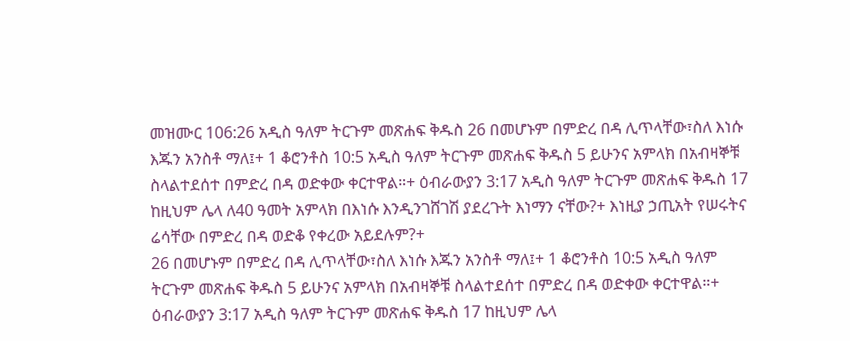መዝሙር 106:26 አዲስ ዓለም ትርጉም መጽሐፍ ቅዱስ 26 በመሆኑም በምድረ በዳ ሊጥላቸው፣ስለ እነሱ እጁን አንስቶ ማለ፤+ 1 ቆሮንቶስ 10:5 አዲስ ዓለም ትርጉም መጽሐፍ ቅዱስ 5 ይሁንና አምላክ በአብዛኞቹ ስላልተደሰተ በምድረ በዳ ወድቀው ቀርተዋል።+ ዕብራውያን 3:17 አዲስ ዓለም ትርጉም መጽሐፍ ቅዱስ 17 ከዚህም ሌላ ለ40 ዓመት አምላክ በእነሱ እንዲንገሸገሽ ያደረጉት እነማን ናቸው?+ እነዚያ ኃጢአት የሠሩትና ሬሳቸው በምድረ በዳ ወድቆ የቀረው አይደሉም?+
26 በመሆኑም በምድረ በዳ ሊጥላቸው፣ስለ እነሱ እጁን አንስቶ ማለ፤+ 1 ቆሮንቶስ 10:5 አዲስ ዓለም ትርጉም መጽሐፍ ቅዱስ 5 ይሁንና አምላክ በአብዛኞቹ ስላልተደሰተ በምድረ በዳ ወድቀው ቀርተዋል።+ ዕብራውያን 3:17 አዲስ ዓለም ትርጉም መጽሐፍ ቅዱስ 17 ከዚህም ሌላ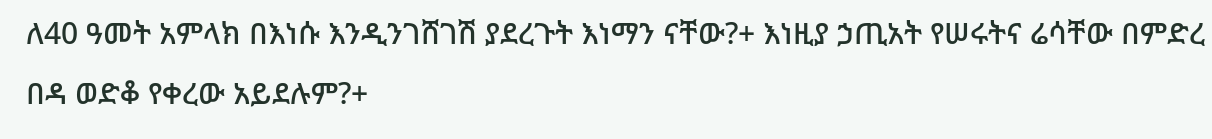ለ40 ዓመት አምላክ በእነሱ እንዲንገሸገሽ ያደረጉት እነማን ናቸው?+ እነዚያ ኃጢአት የሠሩትና ሬሳቸው በምድረ በዳ ወድቆ የቀረው አይደሉም?+